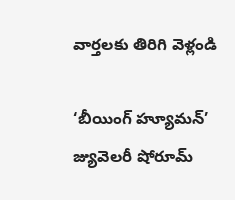వార్తలకు తిరిగి వెళ్లండి

‘బీయింగ్ హ్యూమన్’ జ్యువెలరీ షోరూమ్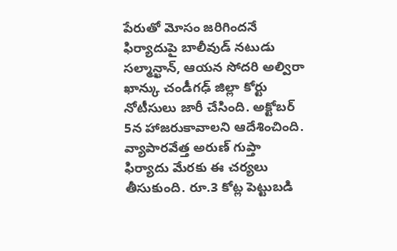పేరుతో మోసం జరిగిందనే ఫిర్యాదుపై బాలీవుడ్ నటుడు సల్మాన్ఖాన్, ఆయన సోదరి అల్విరా ఖాన్కు చండీగఢ్ జిల్లా కోర్టు నోటీసులు జారీ చేసింది. అక్టోబర్ 5న హాజరుకావాలని ఆదేశించింది.
వ్యాపారవేత్త అరుణ్ గుప్తా ఫిర్యాదు మేరకు ఈ చర్యలు తీసుకుంది. రూ.3 కోట్ల పెట్టుబడి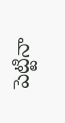పెట్టినా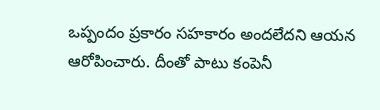ఒప్పందం ప్రకారం సహకారం అందలేదని ఆయన ఆరోపించారు. దీంతో పాటు కంపెనీ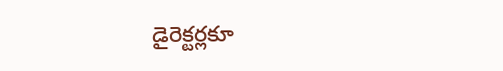డైరెక్టర్లకూ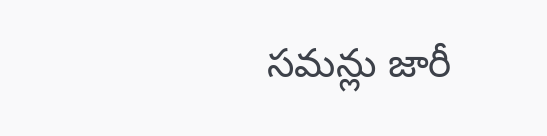సమన్లు జారీ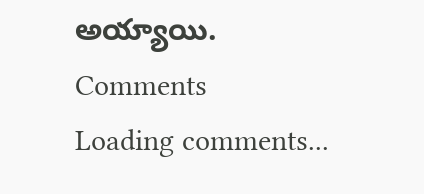అయ్యాయి.
Comments
Loading comments...